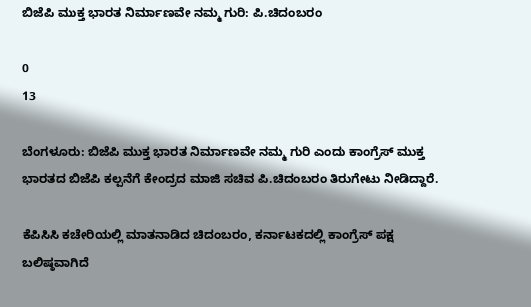ಬಿಜೆಪಿ ಮುಕ್ತ ಭಾರತ ನಿರ್ಮಾಣವೇ ನಮ್ಮ ಗುರಿ: ಪಿ.ಚಿದಂಬರಂ

0
13

ಬೆಂಗಳೂರು: ಬಿಜೆಪಿ ಮುಕ್ತ ಭಾರತ ನಿರ್ಮಾಣವೇ ನಮ್ಮ ಗುರಿ ಎಂದು ಕಾಂಗ್ರೆಸ್ ಮುಕ್ತ ಭಾರತದ ಬಿಜೆಪಿ ಕಲ್ಪನೆಗೆ ಕೇಂದ್ರದ ಮಾಜಿ ಸಚಿವ ಪಿ.ಚಿದಂಬರಂ ತಿರುಗೇಟು ನೀಡಿದ್ದಾರೆ.

ಕೆಪಿಸಿಸಿ ಕಚೇರಿಯಲ್ಲಿ ಮಾತನಾಡಿದ‌ ಚಿದಂಬರಂ, ಕರ್ನಾಟಕದಲ್ಲಿ ಕಾಂಗ್ರೆಸ್ ಪಕ್ಷ ಬಲಿಷ್ಠವಾಗಿದೆ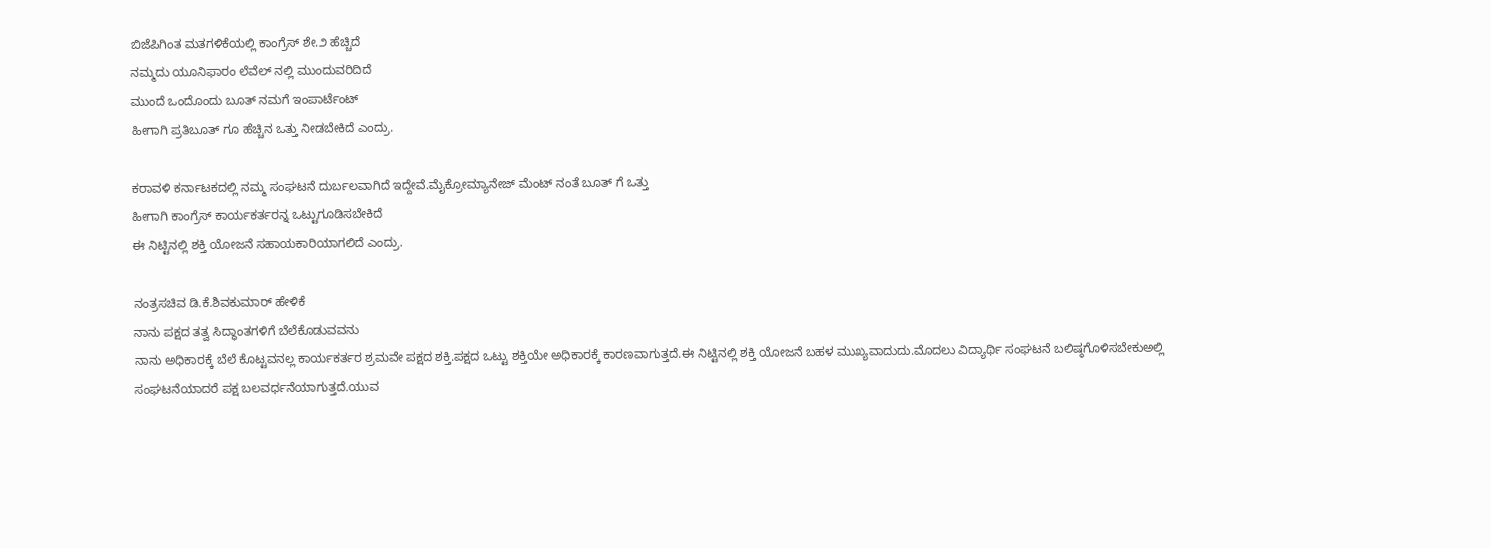ಬಿಜೆಪಿಗಿಂತ ಮತಗಳಿಕೆಯಲ್ಲಿ ಕಾಂಗ್ರೆಸ್ ಶೇ.೨ ಹೆಚ್ಚಿದೆ
ನಮ್ಮದು ಯೂನಿಫಾರಂ ಲೆವೆಲ್ ನಲ್ಲಿ ಮುಂದುವರಿದಿದೆ
ಮುಂದೆ ಒಂದೊಂದು ಬೂತ್ ನಮಗೆ ಇಂಪಾರ್ಟೆಂಟ್
ಹೀಗಾಗಿ ಪ್ರತಿಬೂತ್ ಗೂ ಹೆಚ್ಚಿನ ಒತ್ತು ನೀಡಬೇಕಿದೆ ಎಂದ್ರು.

ಕರಾವಳಿ ಕರ್ನಾಟಕದಲ್ಲಿ ನಮ್ಮ ಸಂಘಟನೆ ದುರ್ಬಲವಾಗಿದೆ ಇದ್ದೇವೆ.ಮೈಕ್ರೋಮ್ಯಾನೇಜ್ ಮೆಂಟ್ ನಂತೆ ಬೂತ್ ಗೆ ಒತ್ತು
ಹೀಗಾಗಿ ಕಾಂಗ್ರೆಸ್ ಕಾರ್ಯಕರ್ತರನ್ನ ಒಟ್ಟುಗೂಡಿಸಬೇಕಿದೆ
ಈ ನಿಟ್ಟಿನಲ್ಲಿ ಶಕ್ತಿ ಯೋಜನೆ ಸಹಾಯಕಾರಿಯಾಗಲಿದೆ ಎಂದ್ರು.

ನಂತ್ರಸಚಿವ ಡಿ.ಕೆ.ಶಿವಕುಮಾರ್ ಹೇಳಿಕೆ
ನಾನು ಪಕ್ಷದ ತತ್ವ ಸಿದ್ಧಾಂತಗಳಿಗೆ ಬೆಲೆಕೊಡುವವನು
ನಾನು ಅಧಿಕಾರಕ್ಕೆ ಬೆಲೆ ಕೊಟ್ಟವನಲ್ಲ ಕಾರ್ಯಕರ್ತರ ಶ್ರಮವೇ ಪಕ್ಷದ ಶಕ್ತಿ.ಪಕ್ಷದ ಒಟ್ಟು ಶಕ್ತಿಯೇ ಅಧಿಕಾರಕ್ಕೆ ಕಾರಣವಾಗುತ್ತದೆ.ಈ ನಿಟ್ಟಿನಲ್ಲಿ ಶಕ್ತಿ ಯೋಜನೆ ಬಹಳ ಮುಖ್ಯವಾದುದು.ಮೊದಲು ವಿದ್ಯಾರ್ಥಿ ಸಂಘಟನೆ ಬಲಿಷ್ಠಗೊಳಿಸಬೇಕುಅಲ್ಲಿ ಸಂಘಟನೆಯಾದರೆ ಪಕ್ಷ ಬಲವರ್ಧನೆಯಾಗುತ್ತದೆ.ಯುವ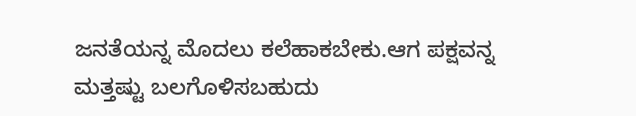ಜನತೆಯನ್ನ ಮೊದಲು ಕಲೆಹಾಕಬೇಕು.ಆಗ ಪಕ್ಷವನ್ನ ಮತ್ತಷ್ಟು ಬಲಗೊಳಿಸಬಹುದು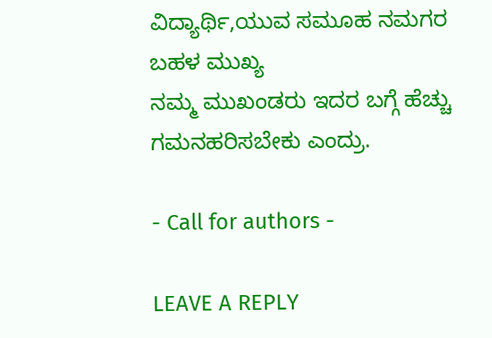ವಿದ್ಯಾರ್ಥಿ,ಯುವ ಸಮೂಹ ನಮಗರ ಬಹಳ ಮುಖ್ಯ
ನಮ್ಮ‌ ಮುಖಂಡರು ಇದರ ಬಗ್ಗೆ ಹೆಚ್ಚು ಗಮನಹರಿಸಬೇಕು ಎಂದ್ರು.

- Call for authors -

LEAVE A REPLY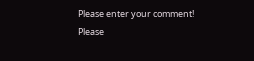Please enter your comment!
Please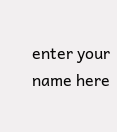enter your name here